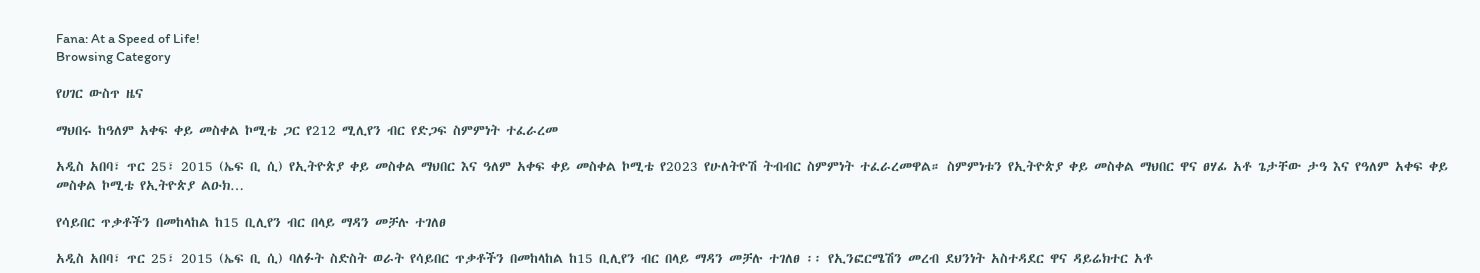Fana: At a Speed of Life!
Browsing Category

የሀገር ውስጥ ዜና

ማህበሩ ከዓለም አቀፍ ቀይ መስቀል ኮሚቴ ጋር የ212 ሚሊየን ብር የድጋፍ ስምምነት ተፈራረመ

አዲስ አበባ፣ ጥር 25፣ 2015 (ኤፍ ቢ ሲ) የኢትዮጵያ ቀይ መስቀል ማህበር እና ዓለም አቀፍ ቀይ መስቀል ኮሚቴ የ2023 የሁለትዮሽ ትብብር ስምምነት ተፈራረመዋል። ስምምነቱን የኢትዮጵያ ቀይ መስቀል ማህበር ዋና ፀሃፊ አቶ ጌታቸው ታዓ እና የዓለም አቀፍ ቀይ መስቀል ኮሚቴ የኢትዮጵያ ልዑክ…

የሳይበር ጥቃቶችን በመከላከል ከ15 ቢሊየን ብር በላይ ማዳን መቻሉ ተገለፀ

አዲስ አበባ፣ ጥር 25፣ 2015 (ኤፍ ቢ ሲ) ባለፉት ስድስት ወራት የሳይበር ጥቃቶችን በመከላከል ከ15 ቢሊየን ብር በላይ ማዳን መቻሉ ተገለፀ ፡፡ የኢንፎርሜሽን መረብ ደህንነት አስተዳደር ዋና ዳይሬክተር አቶ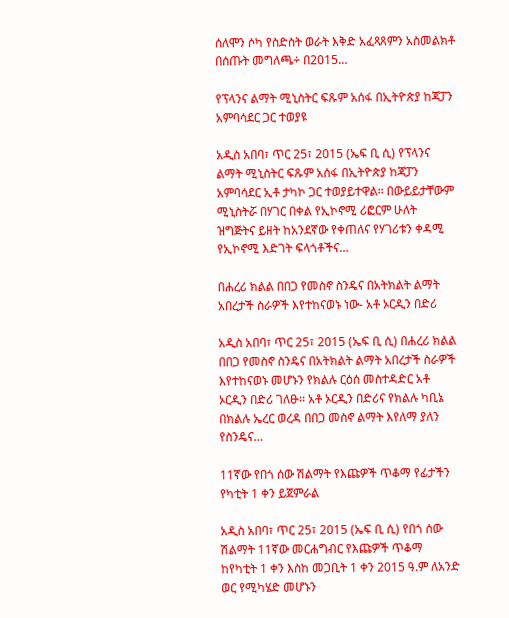ሰለሞን ሶካ የስድስት ወራት እቅድ አፈጻጸምን አስመልክቶ በሰጡት መግለጫ÷ በ2015…

የፕላንና ልማት ሚኒስትር ፍጹም አሰፋ በኢትዮጵያ ከጃፓን አምባሳደር ጋር ተወያዩ

አዲስ አበባ፣ ጥር 25፣ 2015 (ኤፍ ቢ ሲ) የፕላንና ልማት ሚኒስትር ፍጹም አሰፋ በኢትዮጵያ ከጃፓን አምባሳደር ኢቶ ታካኮ ጋር ተወያይተዋል፡፡ በውይይታቸውም ሚኒስትሯ በሃገር በቀል የኢኮኖሚ ሪፎርም ሁለት ዝግጅትና ይዘት ከአንደኛው የቀጠለና የሃገሪቱን ቀዳሚ የኢኮኖሚ እድገት ፍላጎቶችና…

በሐረሪ ክልል በበጋ የመስኖ ስንዴና በአትክልት ልማት አበረታች ስራዎች እየተከናወኑ ነው- አቶ ኦርዲን በድሪ

አዲስ አበባ፣ ጥር 25፣ 2015 (ኤፍ ቢ ሲ) በሐረሪ ክልል በበጋ የመስኖ ስንዴና በአትክልት ልማት አበረታች ስራዎች እየተከናወኑ መሆኑን የክልሉ ርዕሰ መስተዳድር አቶ ኦርዲን በድሪ ገለፁ፡፡ አቶ ኦርዲን በድሪና የክልሉ ካቢኔ በክልሉ ኤረር ወረዳ በበጋ መስኖ ልማት እየለማ ያለን የስንዴና…

11ኛው የበጎ ሰው ሽልማት የእጩዎች ጥቆማ የፊታችን የካቲት 1 ቀን ይጀምራል

አዲስ አበባ፣ ጥር 25፣ 2015 (ኤፍ ቢ ሲ) የበጎ ሰው ሽልማት 11ኛው መርሐግብር የእጩዎች ጥቆማ ከየካቲት 1 ቀን እስከ መጋቢት 1 ቀን 2015 ዓ.ም ለአንድ ወር የሚካሄድ መሆኑን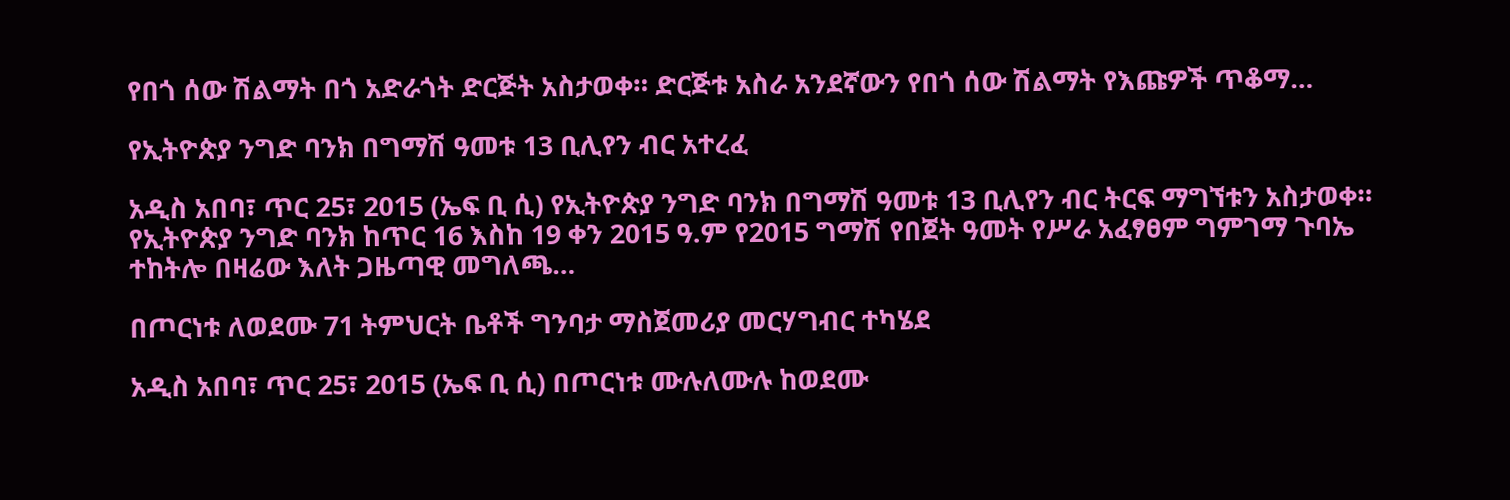የበጎ ሰው ሽልማት በጎ አድራጎት ድርጅት አስታወቀ። ድርጅቱ አስራ አንደኛውን የበጎ ሰው ሽልማት የእጩዎች ጥቆማ…

የኢትዮጵያ ንግድ ባንክ በግማሽ ዓመቱ 13 ቢሊየን ብር አተረፈ

አዲስ አበባ፣ ጥር 25፣ 2015 (ኤፍ ቢ ሲ) የኢትዮጵያ ንግድ ባንክ በግማሽ ዓመቱ 13 ቢሊየን ብር ትርፍ ማግኘቱን አስታወቀ። የኢትዮጵያ ንግድ ባንክ ከጥር 16 እስከ 19 ቀን 2015 ዓ.ም የ2015 ግማሽ የበጀት ዓመት የሥራ አፈፃፀም ግምገማ ጉባኤ ተከትሎ በዛሬው እለት ጋዜጣዊ መግለጫ…

በጦርነቱ ለወደሙ 71 ትምህርት ቤቶች ግንባታ ማስጀመሪያ መርሃግብር ተካሄደ

አዲስ አበባ፣ ጥር 25፣ 2015 (ኤፍ ቢ ሲ) በጦርነቱ ሙሉለሙሉ ከወደሙ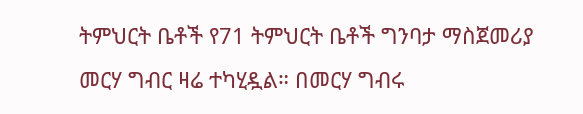ትምህርት ቤቶች የ71 ትምህርት ቤቶች ግንባታ ማስጀመሪያ መርሃ ግብር ዛሬ ተካሂዷል። በመርሃ ግብሩ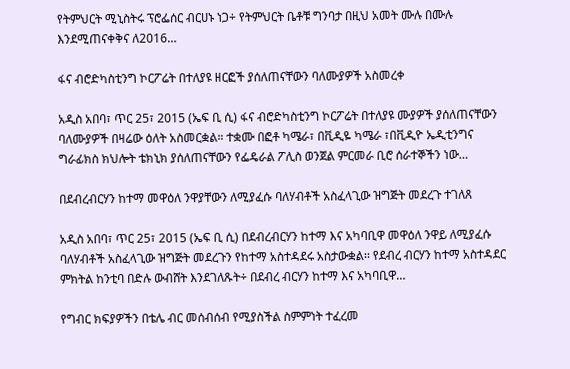የትምህርት ሚኒስትሩ ፕሮፌሰር ብርሀኑ ነጋ÷ የትምህርት ቤቶቹ ግንባታ በዚህ አመት ሙሉ በሙሉ እንደሚጠናቀቅና ለ2016…

ፋና ብሮድካስቲንግ ኮርፖሬት በተለያዩ ዘርፎች ያሰለጠናቸውን ባለሙያዎች አስመረቀ

አዲስ አበባ፣ ጥር 25፣ 2015 (ኤፍ ቢ ሲ) ፋና ብሮድካስቲንግ ኮርፖሬት በተለያዩ ሙያዎች ያሰለጠናቸውን ባለሙያዎች በዛሬው ዕለት አስመርቋል። ተቋሙ በፎቶ ካሜራ፣ በቪዲዬ ካሜራ ፣በቪዲዮ ኤዲቲንግና ግራፊክስ ክህሎት ቴክኒክ ያሰለጠናቸውን የፌዴራል ፖሊስ ወንጀል ምርመራ ቢሮ ሰራተኞችን ነው…

በደብረብርሃን ከተማ መዋዕለ ንዋያቸውን ለሚያፈሱ ባለሃብቶች አስፈላጊው ዝግጅት መደረጉ ተገለጸ

አዲስ አበባ፣ ጥር 25፣ 2015 (ኤፍ ቢ ሲ) በደብረብርሃን ከተማ እና አካባቢዋ መዋዕለ ንዋይ ለሚያፈሱ ባለሃብቶች አስፈላጊው ዝግጅት መደረጉን የከተማ አስተዳደሩ አስታውቋል፡፡ የደብረ ብርሃን ከተማ አስተዳደር ምክትል ከንቲባ በድሉ ውብሸት እንደገለጹት÷ በደብረ ብርሃን ከተማ እና አካባቢዋ…

የግብር ክፍያዎችን በቴሌ ብር መሰብሰብ የሚያስችል ስምምነት ተፈረመ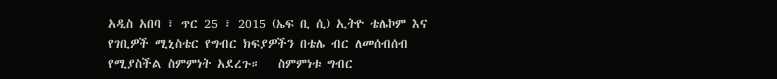አዲስ አበባ ፣ ጥር 25 ፣ 2015 (ኤፍ ቢ ሲ) ኢትዮ ቴሌኮም እና የገቢዎች ሚኒስቴር የግብር ክፍያዎችን በቴሌ ብር ለመሰብሰብ የሚያስችል ስምምነት አደረጉ።   ስምምነቱ ግብር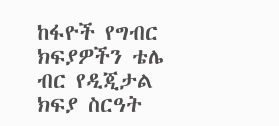ከፋዮች የግብር ክፍያዎችን ቴሌ ብር የዲጂታል ክፍያ ስርዓት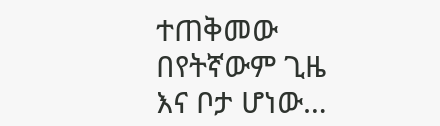ተጠቅመው በየትኛውም ጊዜ እና ቦታ ሆነው…